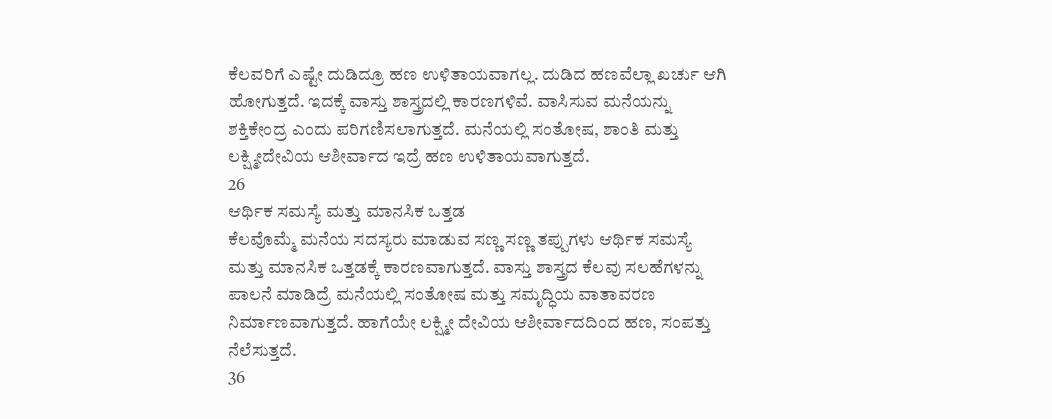ಕೆಲವರಿಗೆ ಎಷ್ಟೇ ದುಡಿದ್ರೂ ಹಣ ಉಳಿತಾಯವಾಗಲ್ಲ. ದುಡಿದ ಹಣವೆಲ್ಲಾ ಖರ್ಚು ಆಗಿ ಹೋಗುತ್ತದೆ. ಇದಕ್ಕೆ ವಾಸ್ತು ಶಾಸ್ತ್ರದಲ್ಲಿ ಕಾರಣಗಳಿವೆ. ವಾಸಿಸುವ ಮನೆಯನ್ನು ಶಕ್ತಿಕೇಂದ್ರ ಎಂದು ಪರಿಗಣಿಸಲಾಗುತ್ತದೆ. ಮನೆಯಲ್ಲಿ ಸಂತೋಷ, ಶಾಂತಿ ಮತ್ತು ಲಕ್ಷ್ಮೀದೇವಿಯ ಆಶೀರ್ವಾದ ಇದ್ರೆ ಹಣ ಉಳಿತಾಯವಾಗುತ್ತದೆ.
26
ಆರ್ಥಿಕ ಸಮಸ್ಯೆ ಮತ್ತು ಮಾನಸಿಕ ಒತ್ತಡ
ಕೆಲವೊಮ್ಮೆ ಮನೆಯ ಸದಸ್ಯರು ಮಾಡುವ ಸಣ್ಣ ಸಣ್ಣ ತಪ್ಪುಗಳು ಆರ್ಥಿಕ ಸಮಸ್ಯೆ ಮತ್ತು ಮಾನಸಿಕ ಒತ್ತಡಕ್ಕೆ ಕಾರಣವಾಗುತ್ತದೆ. ವಾಸ್ತು ಶಾಸ್ತ್ರದ ಕೆಲವು ಸಲಹೆಗಳನ್ನು ಪಾಲನೆ ಮಾಡಿದ್ರೆ ಮನೆಯಲ್ಲಿ ಸಂತೋಷ ಮತ್ತು ಸಮೃದ್ಧಿಯ ವಾತಾವರಣ ನಿರ್ಮಾಣವಾಗುತ್ತದೆ. ಹಾಗೆಯೇ ಲಕ್ಷ್ಮೀ ದೇವಿಯ ಆಶೀರ್ವಾದದಿಂದ ಹಣ, ಸಂಪತ್ತು ನೆಲೆಸುತ್ತದೆ.
36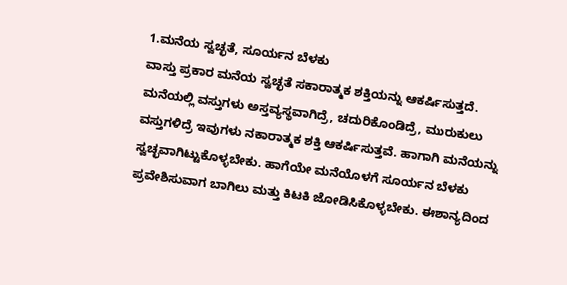1.ಮನೆಯ ಸ್ವಚ್ಛತೆ, ಸೂರ್ಯನ ಬೆಳಕು
ವಾಸ್ತು ಪ್ರಕಾರ ಮನೆಯ ಸ್ವಚ್ಛತೆ ಸಕಾರಾತ್ಮಕ ಶಕ್ತಿಯನ್ನು ಆಕರ್ಷಿಸುತ್ತದೆ. ಮನೆಯಲ್ಲಿ ವಸ್ತುಗಳು ಅಸ್ತವ್ಯಸ್ಥವಾಗಿದ್ರೆ, ಚದುರಿಕೊಂಡಿದ್ರೆ, ಮುರುಕುಲು ವಸ್ತುಗಳಿದ್ರೆ ಇವುಗಳು ನಕಾರಾತ್ಮಕ ಶಕ್ತಿ ಆಕರ್ಷಿಸುತ್ತವೆ. ಹಾಗಾಗಿ ಮನೆಯನ್ನು ಸ್ವಚ್ಛವಾಗಿಟ್ಟುಕೊಳ್ಳಬೇಕು. ಹಾಗೆಯೇ ಮನೆಯೊಳಗೆ ಸೂರ್ಯನ ಬೆಳಕು ಪ್ರವೇಶಿಸುವಾಗ ಬಾಗಿಲು ಮತ್ತು ಕಿಟಕಿ ಜೋಡಿಸಿಕೊಳ್ಳಬೇಕು. ಈಶಾನ್ಯದಿಂದ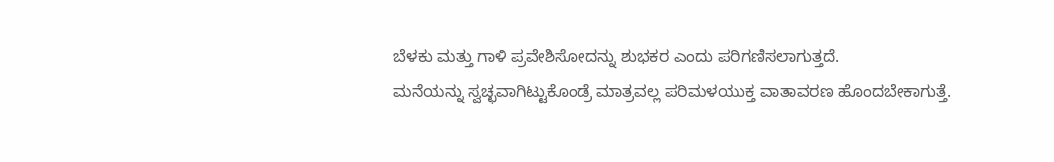ಬೆಳಕು ಮತ್ತು ಗಾಳಿ ಪ್ರವೇಶಿಸೋದನ್ನು ಶುಭಕರ ಎಂದು ಪರಿಗಣಿಸಲಾಗುತ್ತದೆ.
ಮನೆಯನ್ನು ಸ್ವಚ್ಛವಾಗಿಟ್ಟುಕೊಂಡ್ರೆ ಮಾತ್ರವಲ್ಲ ಪರಿಮಳಯುಕ್ತ ವಾತಾವರಣ ಹೊಂದಬೇಕಾಗುತ್ತೆ.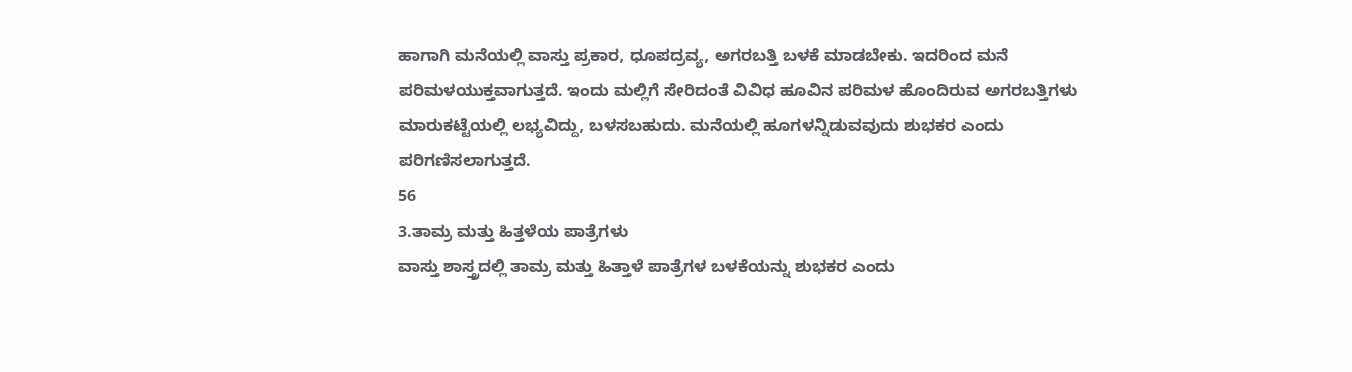ಹಾಗಾಗಿ ಮನೆಯಲ್ಲಿ ವಾಸ್ತು ಪ್ರಕಾರ, ಧೂಪದ್ರವ್ಯ, ಅಗರಬತ್ತಿ ಬಳಕೆ ಮಾಡಬೇಕು. ಇದರಿಂದ ಮನೆ ಪರಿಮಳಯುಕ್ತವಾಗುತ್ತದೆ. ಇಂದು ಮಲ್ಲಿಗೆ ಸೇರಿದಂತೆ ವಿವಿಧ ಹೂವಿನ ಪರಿಮಳ ಹೊಂದಿರುವ ಅಗರಬತ್ತಿಗಳು ಮಾರುಕಟ್ಟೆಯಲ್ಲಿ ಲಭ್ಯವಿದ್ದು, ಬಳಸಬಹುದು. ಮನೆಯಲ್ಲಿ ಹೂಗಳನ್ನಿಡುವವುದು ಶುಭಕರ ಎಂದು ಪರಿಗಣಿಸಲಾಗುತ್ತದೆ.
56
3.ತಾಮ್ರ ಮತ್ತು ಹಿತ್ತಳೆಯ ಪಾತ್ರೆಗಳು
ವಾಸ್ತು ಶಾಸ್ತ್ರದಲ್ಲಿ ತಾಮ್ರ ಮತ್ತು ಹಿತ್ತಾಳೆ ಪಾತ್ರೆಗಳ ಬಳಕೆಯನ್ನು ಶುಭಕರ ಎಂದು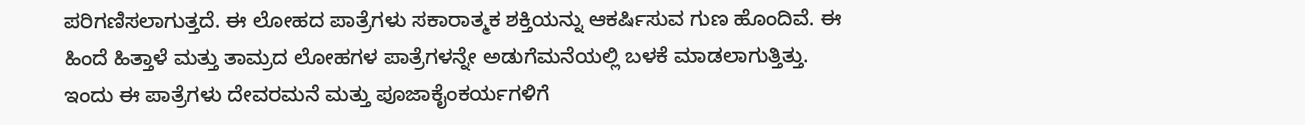ಪರಿಗಣಿಸಲಾಗುತ್ತದೆ. ಈ ಲೋಹದ ಪಾತ್ರೆಗಳು ಸಕಾರಾತ್ಮಕ ಶಕ್ತಿಯನ್ನು ಆಕರ್ಷಿಸುವ ಗುಣ ಹೊಂದಿವೆ. ಈ ಹಿಂದೆ ಹಿತ್ತಾಳೆ ಮತ್ತು ತಾಮ್ರದ ಲೋಹಗಳ ಪಾತ್ರೆಗಳನ್ನೇ ಅಡುಗೆಮನೆಯಲ್ಲಿ ಬಳಕೆ ಮಾಡಲಾಗುತ್ತಿತ್ತು. ಇಂದು ಈ ಪಾತ್ರೆಗಳು ದೇವರಮನೆ ಮತ್ತು ಪೂಜಾಕೈಂಕರ್ಯಗಳಿಗೆ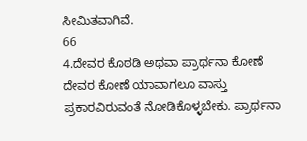ಸೀಮಿತವಾಗಿವೆ.
66
4.ದೇವರ ಕೊಠಡಿ ಅಥವಾ ಪ್ರಾರ್ಥನಾ ಕೋಣೆ
ದೇವರ ಕೋಣೆ ಯಾವಾಗಲೂ ವಾಸ್ತು ಪ್ರಕಾರವಿರುವಂತೆ ನೋಡಿಕೊಳ್ಳಬೇಕು. ಪ್ರಾರ್ಥನಾ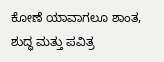ಕೋಣೆ ಯಾವಾಗಲೂ ಶಾಂತ, ಶುದ್ಧ ಮತ್ತು ಪವಿತ್ರ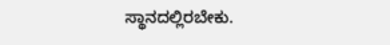ಸ್ಥಾನದಲ್ಲಿರಬೇಕು.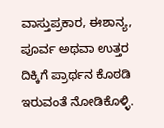ವಾಸ್ತುಪ್ರಕಾರ, ಈಶಾನ್ಯ, ಪೂರ್ವ ಅಥವಾ ಉತ್ತರ ದಿಕ್ಕಿಗೆ ಪ್ರಾರ್ಥನ ಕೊಠಡಿ ಇರುವಂತೆ ನೋಡಿಕೊಳ್ಳಿ.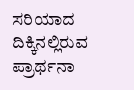ಸರಿಯಾದ ದಿಕ್ಕಿನಲ್ಲಿರುವ ಪ್ರಾರ್ಥನಾ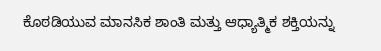ಕೊಠಡಿಯುವ ಮಾನಸಿಕ ಶಾಂತಿ ಮತ್ತು ಆಧ್ಯಾತ್ಮಿಕ ಶಕ್ತಿಯನ್ನು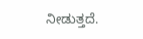ನೀಡುತ್ತದೆ.